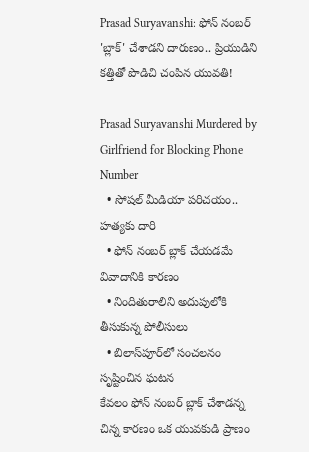Prasad Suryavanshi: ఫోన్ నంబర్ 'బ్లాక్' చేశాడని దారుణం.. ప్రియుడిని కత్తితో పొడిచి చంపిన యువతి!

Prasad Suryavanshi Murdered by Girlfriend for Blocking Phone Number
  • సోషల్ మీడియా పరిచయం.. హత్యకు దారి
  • ఫోన్ నంబర్ బ్లాక్ చేయడమే వివాదానికి కారణం
  • నిందితురాలిని అదుపులోకి తీసుకున్న పోలీసులు
  • బిలాస్‌పూర్‌లో సంచలనం సృష్టించిన ఘటన
కేవలం ఫోన్ నంబర్ బ్లాక్ చేశాడన్న చిన్న కారణం ఒక యువకుడి ప్రాణం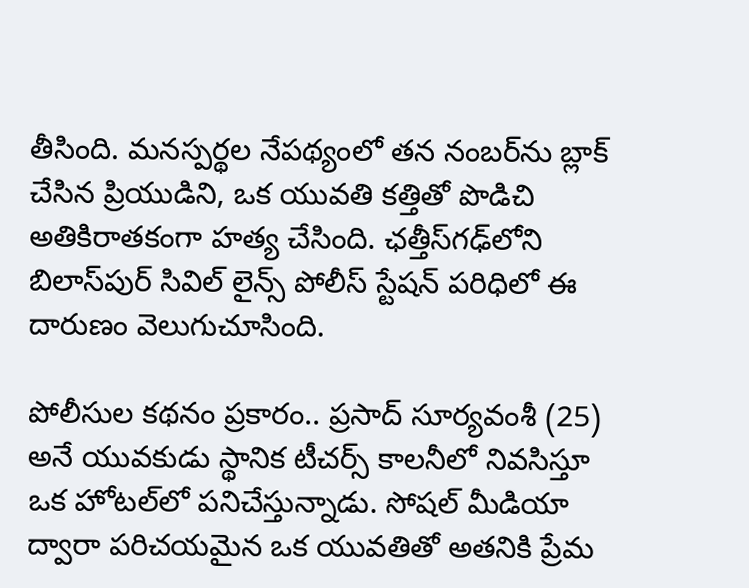తీసింది. మనస్పర్థల నేపథ్యంలో తన నంబర్‌ను బ్లాక్ చేసిన ప్రియుడిని, ఒక యువతి కత్తితో పొడిచి అతికిరాతకంగా హత్య చేసింది. ఛత్తీస్‌గఢ్‌లోని బిలాస్‌పుర్ సివిల్ లైన్స్ పోలీస్ స్టేషన్ పరిధిలో ఈ దారుణం వెలుగుచూసింది.

పోలీసుల కథనం ప్రకారం.. ప్రసాద్ సూర్యవంశీ (25) అనే యువకుడు స్థానిక టీచర్స్ కాలనీలో నివసిస్తూ ఒక హోటల్‌లో పనిచేస్తున్నాడు. సోషల్ మీడియా ద్వారా పరిచయమైన ఒక యువతితో అతనికి ప్రేమ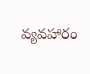వ్యవహారం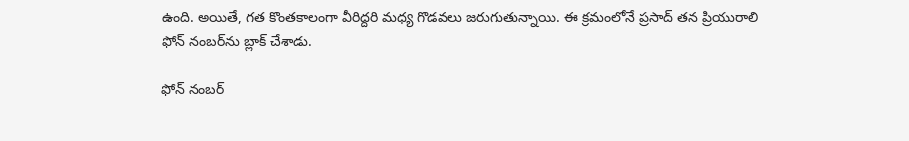ఉంది. అయితే, గత కొంతకాలంగా వీరిద్దరి మధ్య గొడవలు జరుగుతున్నాయి. ఈ క్రమంలోనే ప్రసాద్ తన ప్రియురాలి ఫోన్ నంబర్‌ను బ్లాక్ చేశాడు.

ఫోన్ నంబర్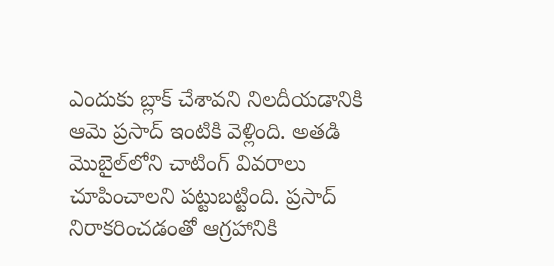ఎందుకు బ్లాక్ చేశావని నిలదీయడానికి ఆమె ప్రసాద్ ఇంటికి వెళ్లింది. అతడి మొబైల్‌లోని చాటింగ్ వివరాలు చూపించాలని పట్టుబట్టింది. ప్రసాద్ నిరాకరించడంతో ఆగ్రహానికి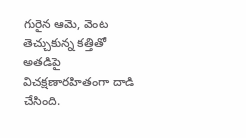గురైన ఆమె, వెంట తెచ్చుకున్న కత్తితో అతడిపై విచక్షణారహితంగా దాడి చేసింది.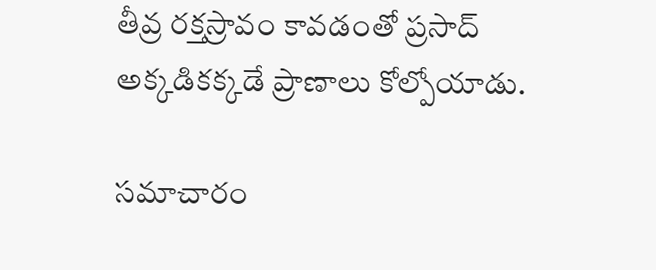తీవ్ర రక్తస్రావం కావడంతో ప్రసాద్ అక్కడికక్కడే ప్రాణాలు కోల్పోయాడు.

సమాచారం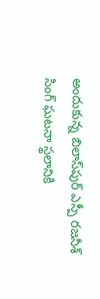అందుకున్న బిలాస్‌పుర్ ఎస్పీ రజనీశ్ సింగ్ ఘటనా స్థలానికి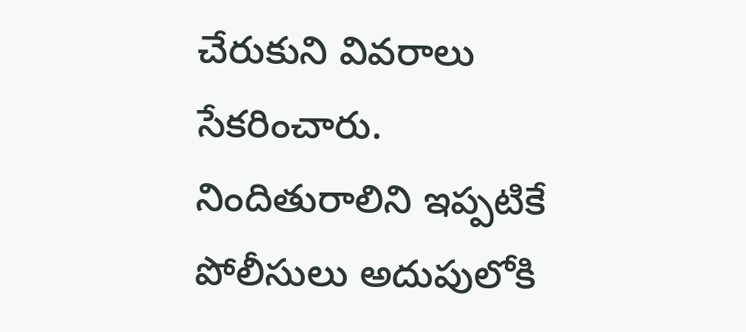చేరుకుని వివరాలు సేకరించారు. నిందితురాలిని ఇప్పటికే పోలీసులు అదుపులోకి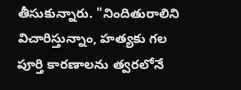తీసుకున్నారు. "నిందితురాలిని విచారిస్తున్నాం, హత్యకు గల పూర్తి కారణాలను త్వరలోనే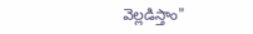వెల్లడిస్తాం"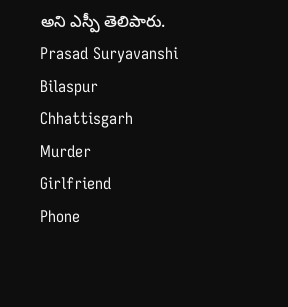అని ఎస్పీ తెలిపారు.
Prasad Suryavanshi
Bilaspur
Chhattisgarh
Murder
Girlfriend
Phone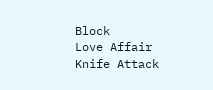Block
Love Affair
Knife Attack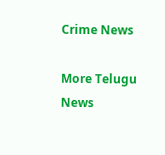Crime News

More Telugu News